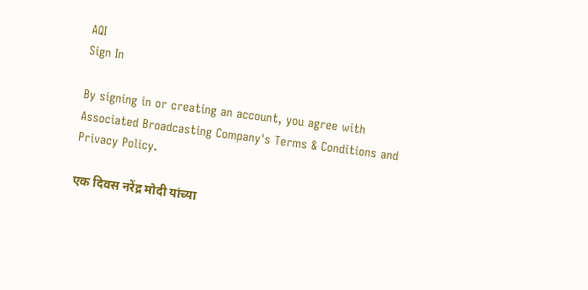AQI
Sign In

By signing in or creating an account, you agree with Associated Broadcasting Company's Terms & Conditions and Privacy Policy.

एक दिवस नरेंद्र मोदी यांच्या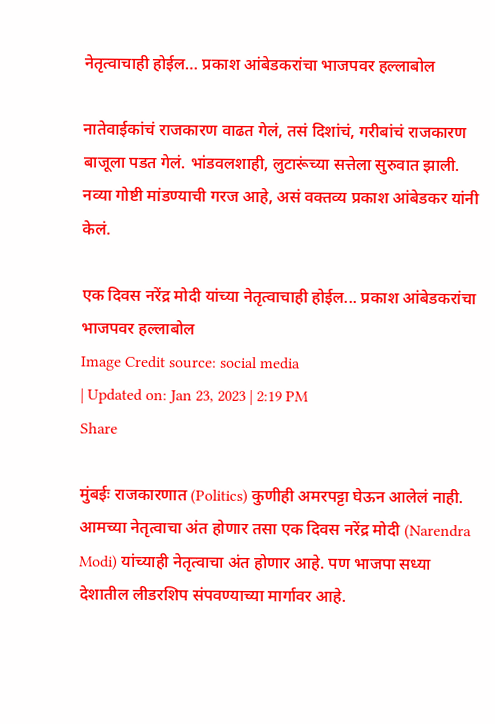नेतृत्वाचाही होईल… प्रकाश आंबेडकरांचा भाजपवर हल्लाबोल

नातेवाईकांचं राजकारण वाढत गेलं, तसं दिशांचं, गरीबांचं राजकारण बाजूला पडत गेलं. भांडवलशाही, लुटारूंच्या सत्तेला सुरुवात झाली. नव्या गोष्टी मांडण्याची गरज आहे, असं वक्तव्य प्रकाश आंबेडकर यांनी केलं.

एक दिवस नरेंद्र मोदी यांच्या नेतृत्वाचाही होईल... प्रकाश आंबेडकरांचा भाजपवर हल्लाबोल
Image Credit source: social media
| Updated on: Jan 23, 2023 | 2:19 PM
Share

मुंबईः राजकारणात (Politics) कुणीही अमरपट्टा घेऊन आलेलं नाही. आमच्या नेतृत्वाचा अंत होणार तसा एक दिवस नरेंद्र मोदी (Narendra Modi) यांच्याही नेतृत्वाचा अंत होणार आहे. पण भाजपा सध्या देशातील लीडरशिप संपवण्याच्या मार्गावर आहे.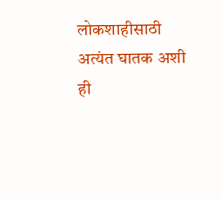लोकशाहीसाठी अत्यंत घातक अशी ही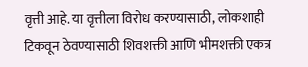वृत्ती आहे. या वृत्तीला विरोध करण्यासाठी, लोकशाही टिकवून ठेवण्यासाठी शिवशक्ती आणि भीमशक्ती एकत्र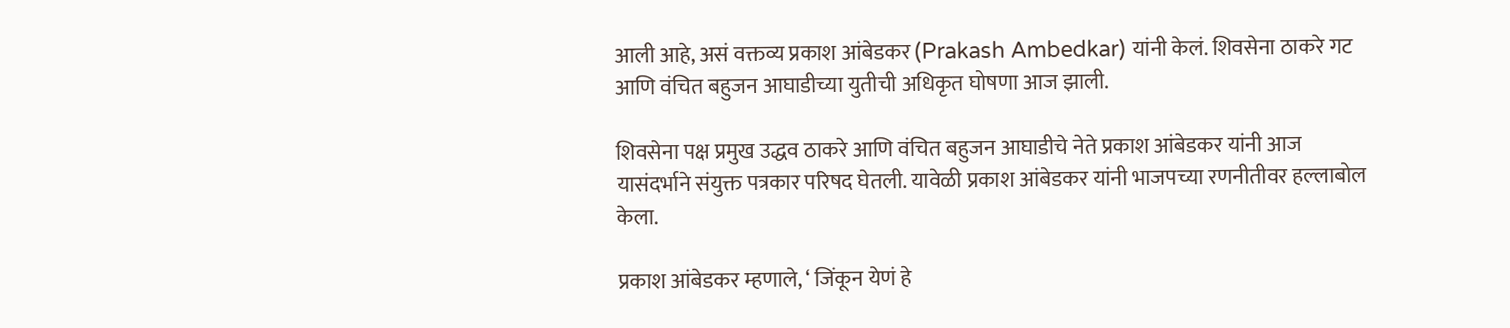आली आहे, असं वक्तव्य प्रकाश आंबेडकर (Prakash Ambedkar) यांनी केलं. शिवसेना ठाकरे गट आणि वंचित बहुजन आघाडीच्या युतीची अधिकृत घोषणा आज झाली.

शिवसेना पक्ष प्रमुख उद्धव ठाकरे आणि वंचित बहुजन आघाडीचे नेते प्रकाश आंबेडकर यांनी आज यासंदर्भाने संयुक्त पत्रकार परिषद घेतली. यावेळी प्रकाश आंबेडकर यांनी भाजपच्या रणनीतीवर हल्लाबोल केला.

प्रकाश आंबेडकर म्हणाले, ‘ जिंकून येणं हे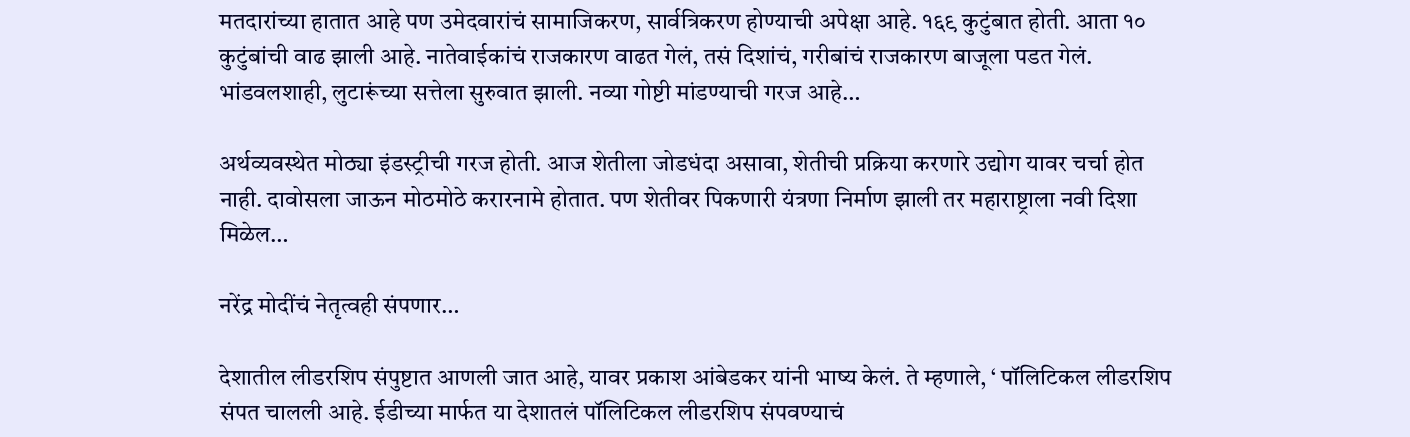मतदारांच्या हातात आहे पण उमेदवारांचं सामाजिकरण, सार्वत्रिकरण होण्याची अपेक्षा आहे. १६९ कुटुंबात होती. आता १० कुटुंबांची वाढ झाली आहे. नातेवाईकांचं राजकारण वाढत गेलं, तसं दिशांचं, गरीबांचं राजकारण बाजूला पडत गेलं. भांडवलशाही, लुटारूंच्या सत्तेला सुरुवात झाली. नव्या गोष्टी मांडण्याची गरज आहे…

अर्थव्यवस्थेत मोठ्या इंडस्ट्रीची गरज होती. आज शेतीला जोडधंदा असावा, शेतीची प्रक्रिया करणारे उद्योग यावर चर्चा होत नाही. दावोसला जाऊन मोठमोठे करारनामे होतात. पण शेतीवर पिकणारी यंत्रणा निर्माण झाली तर महाराष्ट्राला नवी दिशा मिळेल…

नरेंद्र मोदींचं नेतृत्वही संपणार…

देशातील लीडरशिप संपुष्टात आणली जात आहे, यावर प्रकाश आंबेडकर यांनी भाष्य केलं. ते म्हणाले, ‘ पॉलिटिकल लीडरशिप संपत चालली आहे. ईडीच्या मार्फत या देशातलं पॉलिटिकल लीडरशिप संपवण्याचं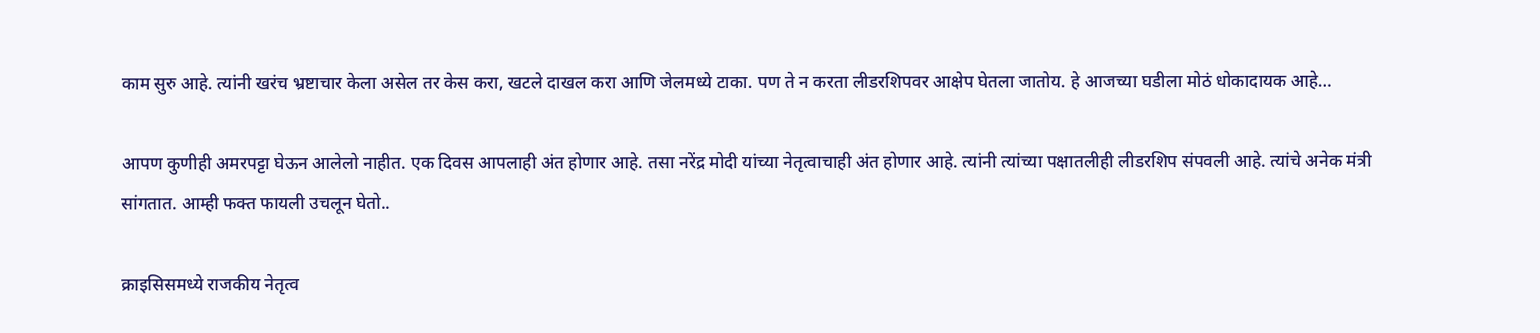काम सुरु आहे. त्यांनी खरंच भ्रष्टाचार केला असेल तर केस करा, खटले दाखल करा आणि जेलमध्ये टाका. पण ते न करता लीडरशिपवर आक्षेप घेतला जातोय. हे आजच्या घडीला मोठं धोकादायक आहे…

आपण कुणीही अमरपट्टा घेऊन आलेलो नाहीत. एक दिवस आपलाही अंत होणार आहे. तसा नरेंद्र मोदी यांच्या नेतृत्वाचाही अंत होणार आहे. त्यांनी त्यांच्या पक्षातलीही लीडरशिप संपवली आहे. त्यांचे अनेक मंत्री सांगतात. आम्ही फक्त फायली उचलून घेतो..

क्राइसिसमध्ये राजकीय नेतृत्व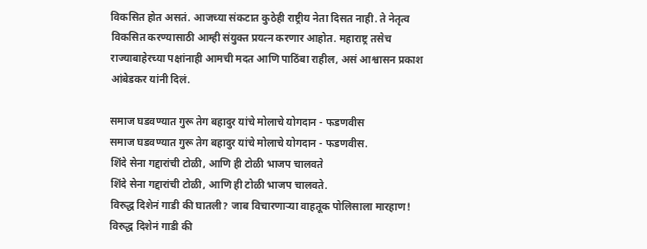विकसित होत असतं. आजच्या संकटात कुठेही राष्ट्रीय नेता दिसत नाही. ते नेतृत्व विकसित करण्यासाठी आम्ही संयुक्त प्रयत्न करणार आहोत. महाराष्ट्र तसेच राज्याबाहेरच्या पक्षांनाही आमची मदत आणि पाठिंबा राहील, असं आश्वासन प्रकाश आंबेडकर यांनी दिलं.

समाज घडवण्यात गुरू तेग बहादुर यांचे मोलाचे योगदान - फडणवीस
समाज घडवण्यात गुरू तेग बहादुर यांचे मोलाचे योगदान - फडणवीस.
शिंदे सेना गद्दारांची टोळी, आणि ही टोळी भाजप चालवते
शिंदे सेना गद्दारांची टोळी, आणि ही टोळी भाजप चालवते.
विरुद्ध दिशेनं गाडी की घातली? जाब विचारणाऱ्या वाहतूक पोलिसाला मारहाण!
विरुद्ध दिशेनं गाडी की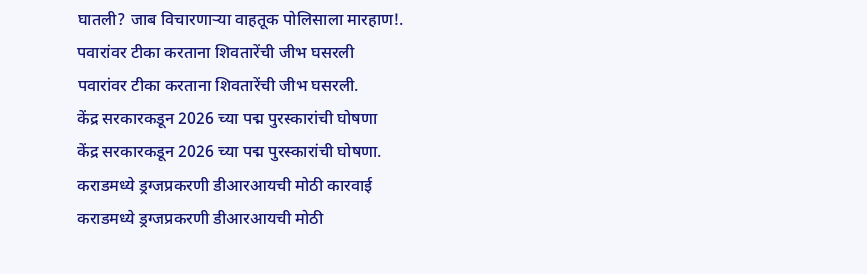घातली? जाब विचारणाऱ्या वाहतूक पोलिसाला मारहाण!.
पवारांवर टीका करताना शिवतारेंची जीभ घसरली
पवारांवर टीका करताना शिवतारेंची जीभ घसरली.
केंद्र सरकारकडून 2026 च्या पद्म पुरस्कारांची घोषणा
केंद्र सरकारकडून 2026 च्या पद्म पुरस्कारांची घोषणा.
कराडमध्ये ड्रग्जप्रकरणी डीआरआयची मोठी कारवाई
कराडमध्ये ड्रग्जप्रकरणी डीआरआयची मोठी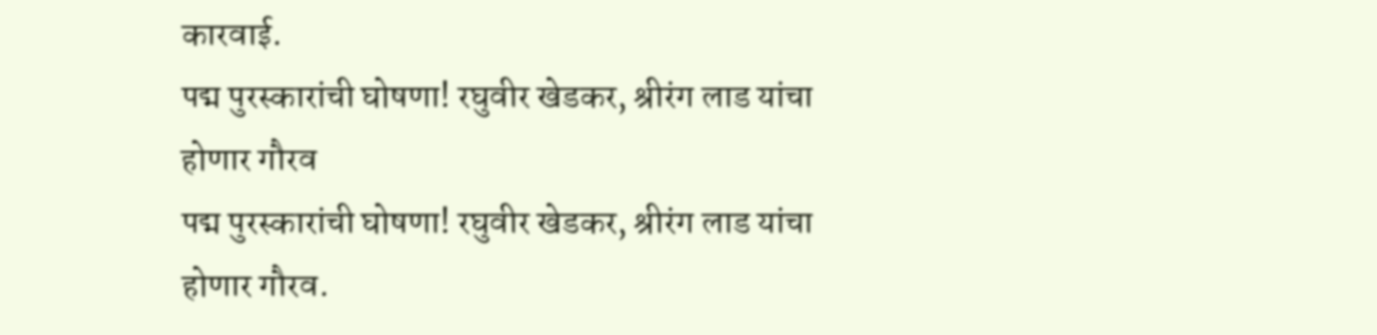कारवाई.
पद्म पुरस्कारांची घोषणा! रघुवीर खेडकर, श्रीरंग लाड यांचा होणार गौरव
पद्म पुरस्कारांची घोषणा! रघुवीर खेडकर, श्रीरंग लाड यांचा होणार गौरव.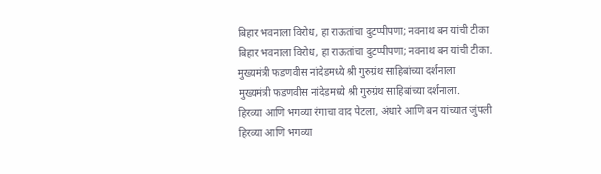बिहार भवनाला विरोध, हा राऊतांचा दुटप्पीपणा; नवनाथ बन यांची टीका
बिहार भवनाला विरोध, हा राऊतांचा दुटप्पीपणा; नवनाथ बन यांची टीका.
मुख्यमंत्री फडणवीस नांदेडमध्ये श्री गुरुग्रंथ साहिबांच्या दर्शनाला
मुख्यमंत्री फडणवीस नांदेडमध्ये श्री गुरुग्रंथ साहिबांच्या दर्शनाला.
हिरव्या आणि भगव्या रंगाचा वाद पेटला, अंधारे आणि बन यांच्यात जुंपली
हिरव्या आणि भगव्या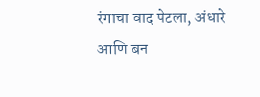रंगाचा वाद पेटला, अंधारे आणि बन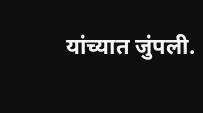यांच्यात जुंपली.